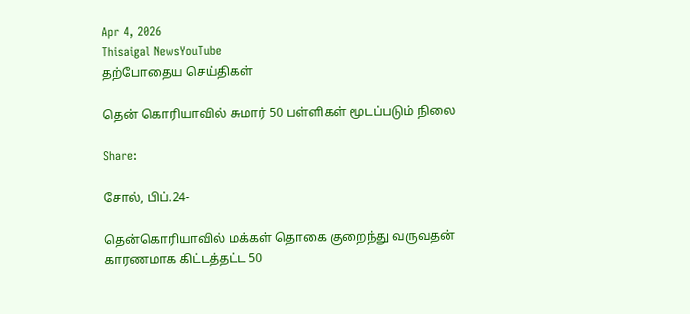Apr 4, 2026
Thisaigal NewsYouTube
தற்போதைய செய்திகள்

தென் கொரியாவில் சுமார் 50 பள்ளிகள் மூடப்படும் நிலை

Share:

சோல், பிப்.24-

தென்கொரியாவில் மக்கள் தொகை குறைந்து வருவதன் காரணமாக கிட்டத்தட்ட 50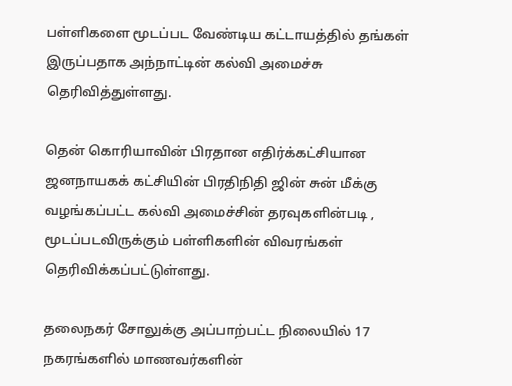பள்ளிகளை மூடப்பட வேண்டிய கட்டாயத்தில் தங்கள் இருப்பதாக அந்நாட்டின் கல்வி அமைச்சு தெரிவித்துள்ளது.

தென் கொரியாவின் பிரதான எதிர்க்கட்சியான ஜனநாயகக் கட்சியின் பிரதிநிதி ஜின் சுன் மீக்கு வழங்கப்பட்ட கல்வி அமைச்சின் தரவுகளின்படி , மூடப்படவிருக்கும் பள்ளிகளின் விவரங்கள் தெரிவிக்கப்பட்டுள்ளது.

தலைநகர் சோலுக்கு அப்பாற்பட்ட நிலையில் 17 நகரங்களில் மாணவர்களின்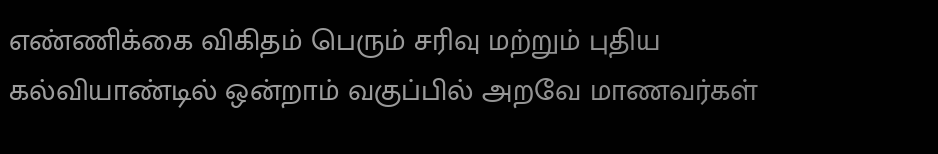எண்ணிக்கை விகிதம் பெரும் சரிவு மற்றும் புதிய கல்வியாண்டில் ஒன்றாம் வகுப்பில் அறவே மாணவர்கள்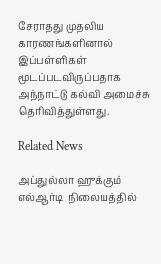சேராதது முதலிய காரணங்களினால் இப்பள்ளிகள் மூடப்படவிருப்பதாக அந்நாட்டு கல்வி அமைச்சு தெரிவித்துள்ளது.

Related News

அப்துல்லா ஹுக்கும் எல்ஆர்டி  நிலையத்தில்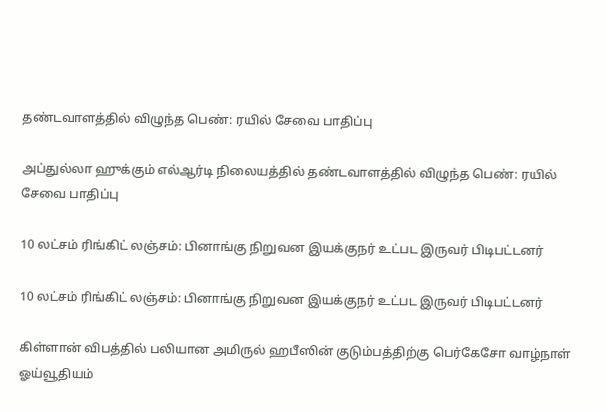தண்டவாளத்தில் விழுந்த பெண்: ரயில் சேவை பாதிப்பு

அப்துல்லா ஹுக்கும் எல்ஆர்டி நிலையத்தில் தண்டவாளத்தில் விழுந்த பெண்: ரயில் சேவை பாதிப்பு

10 லட்சம் ரிங்கிட் லஞ்சம்: பினாங்கு நிறுவன இயக்குநர் உட்பட இருவர் பிடிபட்டனர்

10 லட்சம் ரிங்கிட் லஞ்சம்: பினாங்கு நிறுவன இயக்குநர் உட்பட இருவர் பிடிபட்டனர்

கிள்ளான் விபத்தில் பலியான அமிருல் ஹபீஸின் குடும்பத்திற்கு பெர்கேசோ வாழ்நாள் ஓய்வூதியம்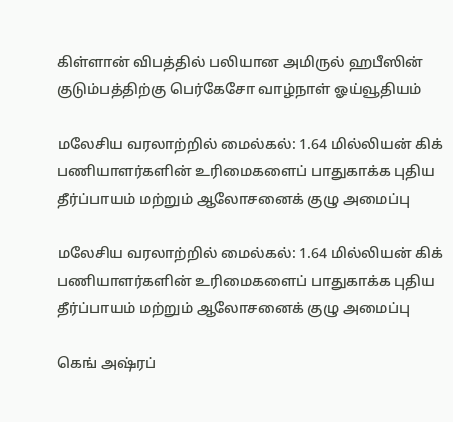கிள்ளான் விபத்தில் பலியான அமிருல் ஹபீஸின் குடும்பத்திற்கு பெர்கேசோ வாழ்நாள் ஓய்வூதியம்

மலேசிய வரலாற்றில் மைல்கல்: 1.64 மில்லியன் கிக் பணியாளர்களின் உரிமைகளைப் பாதுகாக்க புதிய தீர்ப்பாயம் மற்றும் ஆலோசனைக் குழு அமைப்பு

மலேசிய வரலாற்றில் மைல்கல்: 1.64 மில்லியன் கிக் பணியாளர்களின் உரிமைகளைப் பாதுகாக்க புதிய தீர்ப்பாயம் மற்றும் ஆலோசனைக் குழு அமைப்பு

கெங் அஷ்ரப்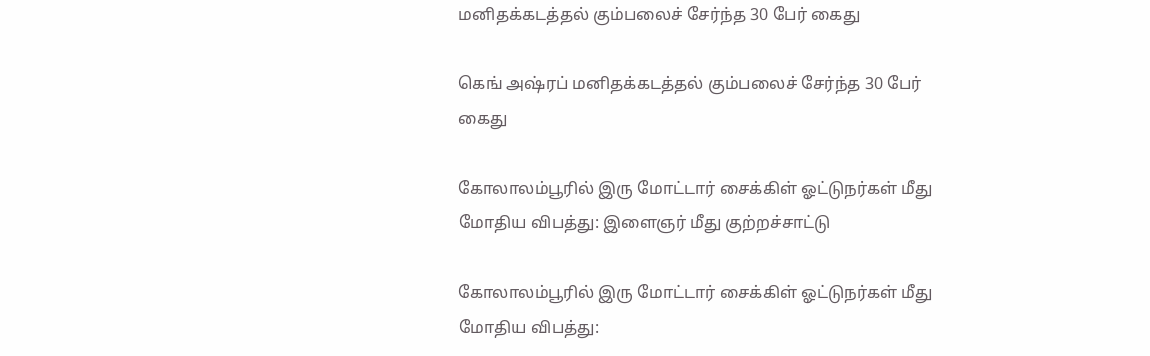மனிதக்கடத்தல் கும்பலைச் சேர்ந்த 30 பேர் கைது

கெங் அஷ்ரப் மனிதக்கடத்தல் கும்பலைச் சேர்ந்த 30 பேர் கைது

கோலாலம்பூரில் இரு மோட்டார் சைக்கிள் ஓட்டுநர்கள் மீது மோதிய விபத்து: இளைஞர் மீது குற்றச்சாட்டு

கோலாலம்பூரில் இரு மோட்டார் சைக்கிள் ஓட்டுநர்கள் மீது மோதிய விபத்து: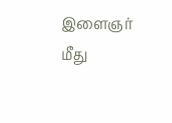இளைஞர் மீது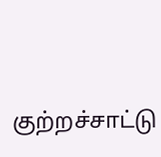குற்றச்சாட்டு